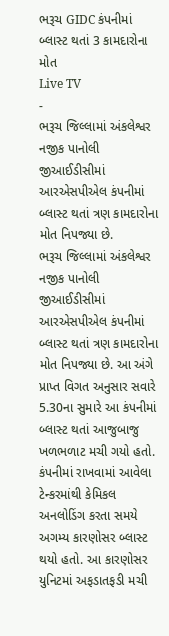ભરૂચ GIDC કંપનીમાં બ્લાસ્ટ થતાં 3 કામદારોના મોત
Live TV
-
ભરૂચ જિલ્લામાં અંકલેશ્વર નજીક પાનોલી જીઆઈડીસીમાં આરએસપીએલ કંપનીમાં બ્લાસ્ટ થતાં ત્રણ કામદારોના મોત નિપજ્યા છે.
ભરૂચ જિલ્લામાં અંકલેશ્વર નજીક પાનોલી જીઆઈડીસીમાં આરએસપીએલ કંપનીમાં બ્લાસ્ટ થતાં ત્રણ કામદારોના મોત નિપજ્યા છે. આ અંગે પ્રાપ્ત વિગત અનુસાર સવારે 5.30ના સુમારે આ કંપનીમાં બ્લાસ્ટ થતાં આજુબાજુ ખળભળાટ મચી ગયો હતો.
કંપનીમાં રાખવામાં આવેલા ટેન્કરમાંથી કેમિકલ અનલોડિંગ કરતા સમયે અગમ્ય કારણોસર બ્લાસ્ટ થયો હતો. આ કારણોસર યુનિટમાં અફડાતફડી મચી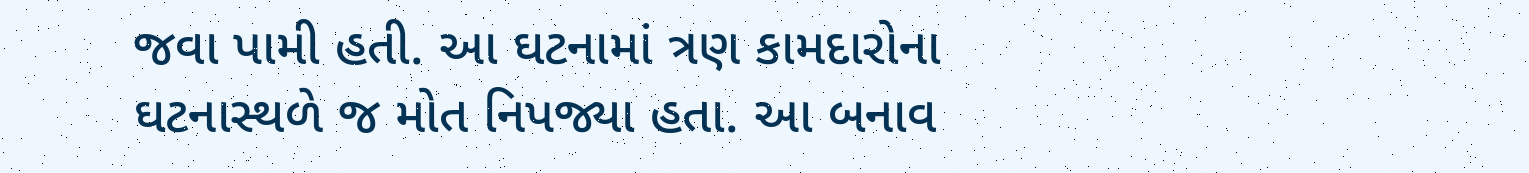જવા પામી હતી. આ ઘટનામાં ત્રણ કામદારોના ઘટનાસ્થળે જ મોત નિપજ્યા હતા. આ બનાવ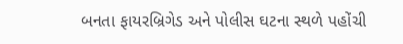બનતા ફાયરબ્રિગેડ અને પોલીસ ઘટના સ્થળે પહોંચી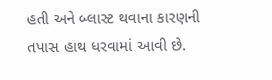હતી અને બ્લાસ્ટ થવાના કારણની તપાસ હાથ ધરવામાં આવી છે.